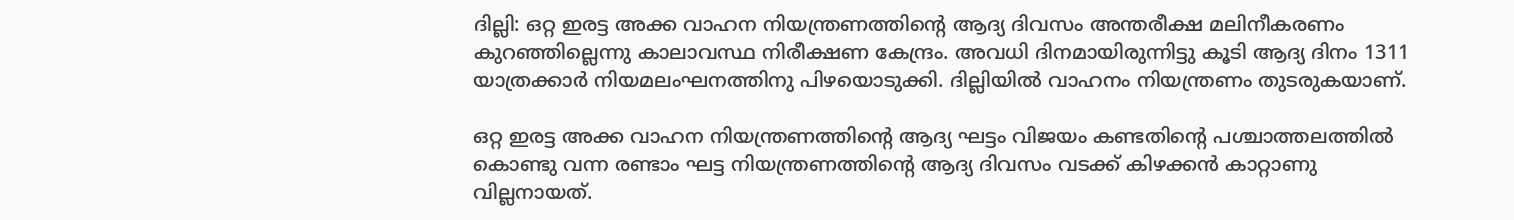ദില്ലി: ഒറ്റ ഇരട്ട അക്ക വാഹന നിയന്ത്രണത്തിന്റെ ആദ്യ ദിവസം അന്തരീക്ഷ മലിനീകരണം കുറഞ്ഞില്ലെന്നു കാലാവസ്ഥ നിരീക്ഷണ കേന്ദ്രം. അവധി ദിനമായിരുന്നിട്ടു കൂടി ആദ്യ ദിനം 1311 യാത്രക്കാര്‍ നിയമലംഘനത്തിനു പിഴയൊടുക്കി. ദില്ലിയില്‍ വാഹനം നിയന്ത്രണം തുടരുകയാണ്.

ഒറ്റ ഇരട്ട അക്ക വാഹന നിയന്ത്രണത്തിന്റെ ആദ്യ ഘട്ടം വിജയം കണ്ടതിന്റെ പശ്ചാത്തലത്തില്‍ കൊണ്ടു വന്ന രണ്ടാം ഘട്ട നിയന്ത്രണത്തിന്റെ ആദ്യ ദിവസം വടക്ക് കിഴക്കന്‍ കാറ്റാണു വില്ലനായത്.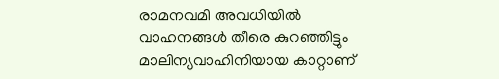രാമനവമി അവധിയില്‍ വാഹനങ്ങള്‍ തീരെ കുറഞ്ഞിട്ടും മാലിന്യവാഹിനിയായ കാറ്റാണ്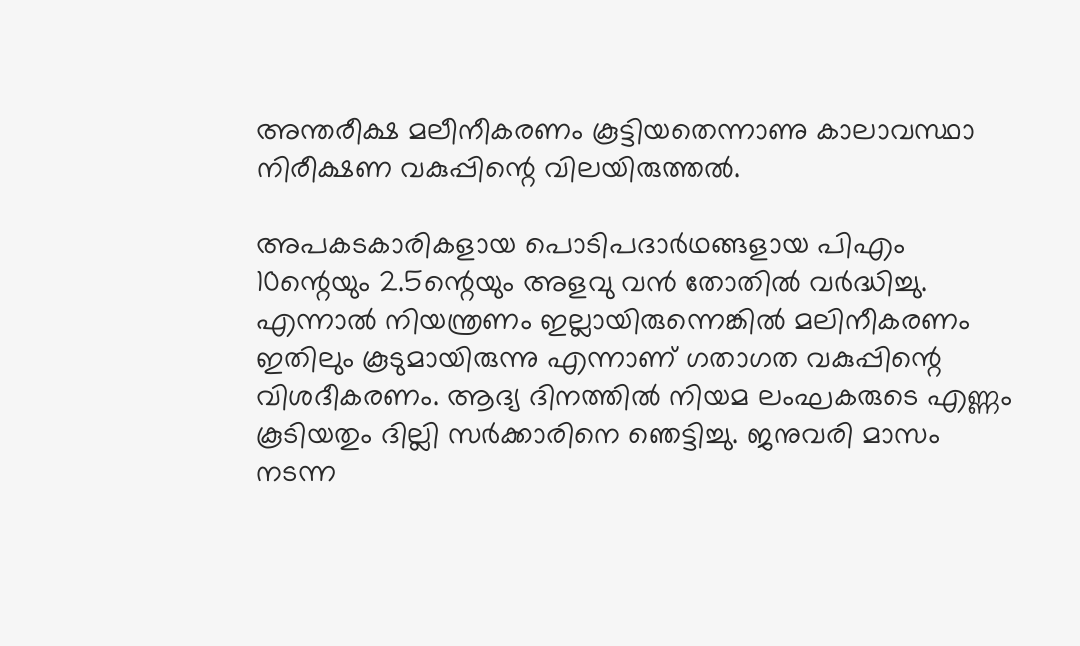അന്തരീക്ഷ മലീനീകരണം കൂട്ടിയതെന്നാണു കാലാവസ്ഥാ നിരീക്ഷണ വകുപ്പിന്റെ വിലയിരുത്തല്‍.

അപകടകാരികളായ പൊടിപദാര്‍ഥങ്ങളായ പിഎം 10ന്റെയും 2.5ന്റെയും അളവു വന്‍ തോതില്‍ വര്‍ദ്ധിച്ചു. എന്നാല്‍ നിയന്ത്രണം ഇല്ലായിരുന്നെങ്കില്‍ മലിനീകരണം ഇതിലും കൂടുമായിരുന്നു എന്നാണ് ഗതാഗത വകുപ്പിന്റെ വിശദീകരണം. ആദ്യ ദിനത്തില്‍ നിയമ ലംഘകരുടെ എണ്ണം കൂടിയതും ദില്ലി സര്‍ക്കാരിനെ ഞെട്ടിച്ചു. ജനുവരി മാസം നടന്ന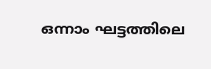ഒന്നാം ഘട്ടത്തിലെ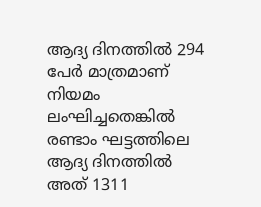ആദ്യ ദിനത്തില്‍ 294 പേര്‍ മാത്രമാണ് നിയമം ലംഘിച്ചതെങ്കില്‍ രണ്ടാം ഘട്ടത്തിലെ ആദ്യ ദിനത്തില്‍ അത് 1311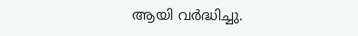ആയി വര്‍ദ്ധിച്ചു.